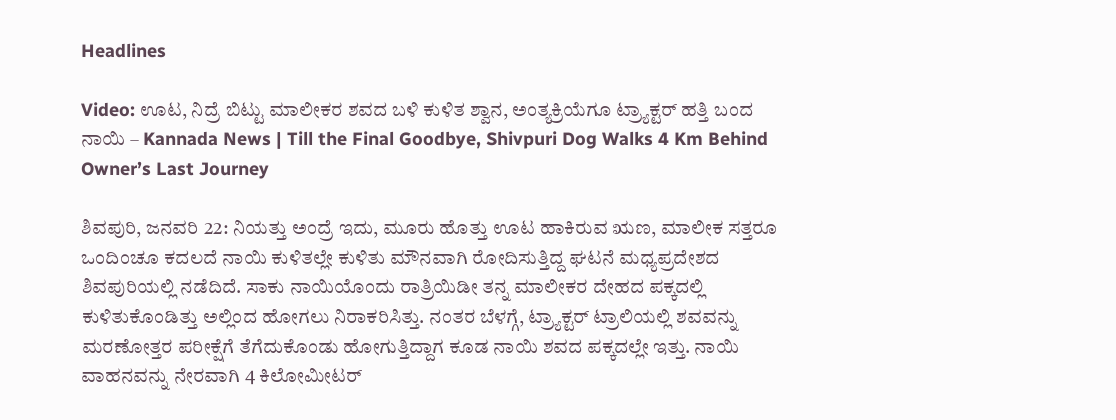Headlines

Video: ಊಟ, ನಿದ್ರೆ ಬಿಟ್ಟು ಮಾಲೀಕರ ಶವದ ಬಳಿ ಕುಳಿತ ಶ್ವಾನ, ಅಂತ್ಯಕ್ರಿಯೆಗೂ ಟ್ರ್ಯಾಕ್ಟರ್ ಹತ್ತಿ ಬಂದ ನಾಯಿ – Kannada News | Till the Final Goodbye, Shivpuri Dog Walks 4 Km Behind Owner’s Last Journey

ಶಿವಪುರಿ, ಜನವರಿ 22: ನಿಯತ್ತು ಅಂದ್ರೆ ಇದು, ಮೂರು ಹೊತ್ತು ಊಟ ಹಾಕಿರುವ ಋಣ, ಮಾಲೀಕ ಸತ್ತರೂ ಒಂದಿಂಚೂ ಕದಲದೆ ನಾಯಿ ಕುಳಿತಲ್ಲೇ ಕುಳಿತು ಮೌನವಾಗಿ ರೋದಿಸುತ್ತಿದ್ದ ಘಟನೆ ಮಧ್ಯಪ್ರದೇಶದ ಶಿವಪುರಿಯಲ್ಲಿ ನಡೆದಿದೆ. ಸಾಕು ನಾಯಿಯೊಂದು ರಾತ್ರಿಯಿಡೀ ತನ್ನ ಮಾಲೀಕರ ದೇಹದ ಪಕ್ಕದಲ್ಲಿ ಕುಳಿತುಕೊಂಡಿತ್ತು ಅಲ್ಲಿಂದ ಹೋಗಲು ನಿರಾಕರಿಸಿತ್ತು. ನಂತರ ಬೆಳಗ್ಗೆ, ಟ್ರ್ಯಾಕ್ಟರ್ ಟ್ರಾಲಿಯಲ್ಲಿ ಶವವನ್ನು ಮರಣೋತ್ತರ ಪರೀಕ್ಷೆಗೆ ತೆಗೆದುಕೊಂಡು ಹೋಗುತ್ತಿದ್ದಾಗ ಕೂಡ ನಾಯಿ ಶವದ ಪಕ್ಕದಲ್ಲೇ ಇತ್ತು. ನಾಯಿ ವಾಹನವನ್ನು ನೇರವಾಗಿ 4 ಕಿಲೋಮೀಟರ್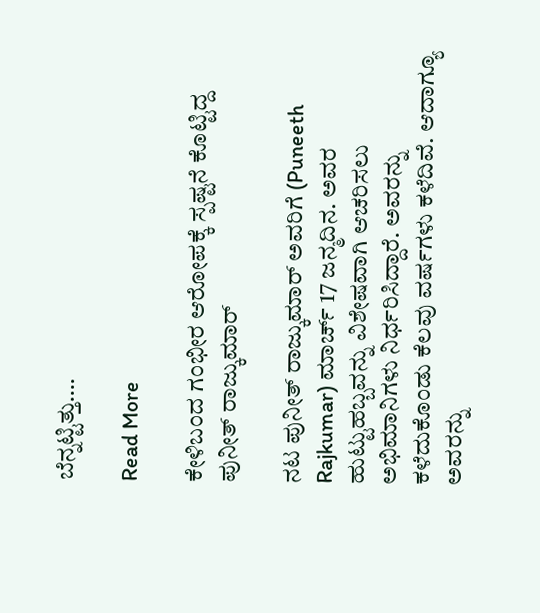ಬೆನ್ನಟ್ಟಿತ್ತು….

Read More

ಕೇಳಿಬಂದ ಗಂಭೀರ ಆರೋಪಕ್ಕೆ ಸ್ಪಷ್ಟನೆ ಕೊಟ್ಟಿದ್ದ ಪುನೀತ್ ರಾಜ್ಕುಮಾರ್

ನಟ ಪುನೀತ್ ರಾಜ್ಕುಮಾರ್ ಅವರಿಗೆ (Puneeth Rajkumar) ಮಾರ್ಚ್ 17 ಜನ್ಮದಿನ. ಅವರ ಹುಟ್ಟುಹಬ್ಬವನ್ನು ವಿಶೇಷವಾಗಿ ಆಚರಿಸಲು ಅಭಿಮಾನಿಗಳು ನಿರ್ಧರಿಸಿದ್ದಾರೆ. ಅವರನ್ನು ಕಳೆದುಕೊಂಡು ಕೆಲವು ವರ್ಷಗಳು ಕಳೆದಿವೆ. ಆದಾಗ್ಯೂ ಅವರನ್ನು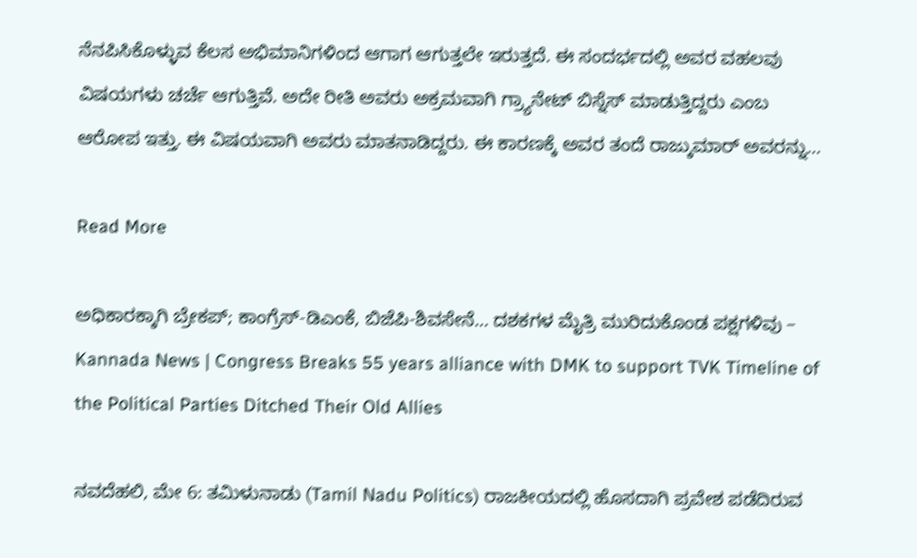ನೆನಪಿಸಿಕೊಳ್ಳುವ ಕೆಲಸ ಅಭಿಮಾನಿಗಳಿಂದ ಆಗಾಗ ಆಗುತ್ತಲೇ ಇರುತ್ತದೆ. ಈ ಸಂದರ್ಭದಲ್ಲಿ ಅವರ ವಹಲವು ವಿಷಯಗಳು ಚರ್ಚೆ ಆಗುತ್ತಿವೆ. ಅದೇ ರೀತಿ ಅವರು ಅಕ್ರಮವಾಗಿ ಗ್ರ್ಯಾನೇಟ್ ಬಿಸ್ನೆಸ್ ಮಾಡುತ್ತಿದ್ದರು ಎಂಬ ಆರೋಪ ಇತ್ತು. ಈ ವಿಷಯವಾಗಿ ಅವರು ಮಾತನಾಡಿದ್ದರು. ಈ ಕಾರಣಕ್ಕೆ ಅವರ ತಂದೆ ರಾಜ್ಕುಮಾರ್ ಅವರನ್ನು…

Read More

ಅಧಿಕಾರಕ್ಕಾಗಿ ಬ್ರೇಕಪ್; ಕಾಂಗ್ರೆಸ್-ಡಿಎಂಕೆ, ಬಿಜೆಪಿ-ಶಿವಸೇನೆ… ದಶಕಗಳ ಮೈತ್ರಿ ಮುರಿದುಕೊಂಡ ಪಕ್ಷಗಳಿವು – Kannada News | Congress Breaks 55 years alliance with DMK to support TVK Timeline of the Political Parties Ditched Their Old Allies

ನವದೆಹಲಿ, ಮೇ 6: ತಮಿಳುನಾಡು (Tamil Nadu Politics) ರಾಜಕೀಯದಲ್ಲಿ ಹೊಸದಾಗಿ ಪ್ರವೇಶ ಪಡೆದಿರುವ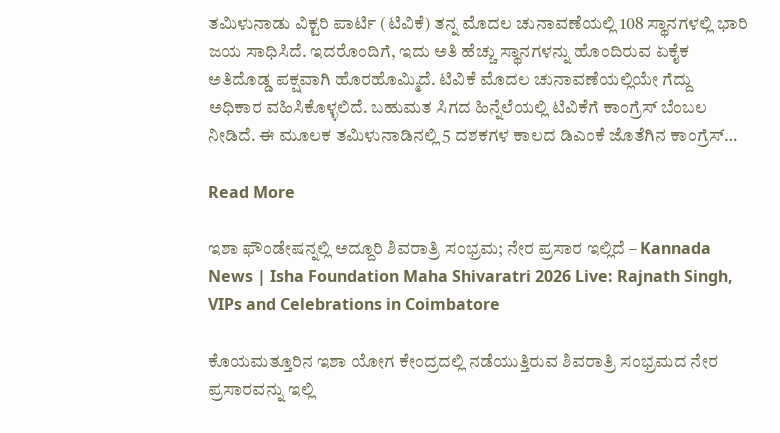ತಮಿಳುನಾಡು ವಿಕ್ಟರಿ ಪಾರ್ಟಿ (ಟಿವಿಕೆ) ತನ್ನ ಮೊದಲ ಚುನಾವಣೆಯಲ್ಲಿ 108 ಸ್ಥಾನಗಳಲ್ಲಿ ಭಾರಿ ಜಯ ಸಾಧಿಸಿದೆ. ಇದರೊಂದಿಗೆ, ಇದು ಅತಿ ಹೆಚ್ಚು ಸ್ಥಾನಗಳನ್ನು ಹೊಂದಿರುವ ಏಕೈಕ ಅತಿದೊಡ್ಡ ಪಕ್ಷವಾಗಿ ಹೊರಹೊಮ್ಮಿದೆ. ಟಿವಿಕೆ ಮೊದಲ ಚುನಾವಣೆಯಲ್ಲಿಯೇ ಗೆದ್ದು ಅಧಿಕಾರ ವಹಿಸಿಕೊಳ್ಳಲಿದೆ. ಬಹುಮತ ಸಿಗದ ಹಿನ್ನೆಲೆಯಲ್ಲಿ ಟಿವಿಕೆಗೆ ಕಾಂಗ್ರೆಸ್ ಬೆಂಬಲ ನೀಡಿದೆ. ಈ ಮೂಲಕ ತಮಿಳುನಾಡಿನಲ್ಲಿ 5 ದಶಕಗಳ ಕಾಲದ ಡಿಎಂಕೆ ಜೊತೆಗಿನ ಕಾಂಗ್ರೆಸ್…

Read More

ಇಶಾ ಫೌಂಡೇಷನ್ನಲ್ಲಿ ಅದ್ದೂರಿ ಶಿವರಾತ್ರಿ ಸಂಭ್ರಮ; ನೇರ ಪ್ರಸಾರ ಇಲ್ಲಿದೆ – Kannada News | Isha Foundation Maha Shivaratri 2026 Live: Rajnath Singh, VIPs and Celebrations in Coimbatore

ಕೊಯಮತ್ತೂರಿನ ಇಶಾ ಯೋಗ ಕೇಂದ್ರದಲ್ಲಿ ನಡೆಯುತ್ತಿರುವ ಶಿವರಾತ್ರಿ ಸಂಭ್ರಮದ ನೇರ ಪ್ರಸಾರವನ್ನು ಇಲ್ಲಿ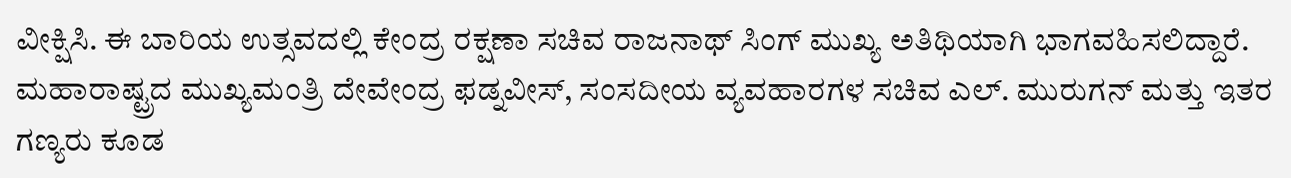ವೀಕ್ಷಿಸಿ. ಈ ಬಾರಿಯ ಉತ್ಸವದಲ್ಲಿ ಕೇಂದ್ರ ರಕ್ಷಣಾ ಸಚಿವ ರಾಜನಾಥ್ ಸಿಂಗ್ ಮುಖ್ಯ ಅತಿಥಿಯಾಗಿ ಭಾಗವಹಿಸಲಿದ್ದಾರೆ. ಮಹಾರಾಷ್ಟ್ರದ ಮುಖ್ಯಮಂತ್ರಿ ದೇವೇಂದ್ರ ಫಡ್ನವೀಸ್, ಸಂಸದೀಯ ವ್ಯವಹಾರಗಳ ಸಚಿವ ಎಲ್. ಮುರುಗನ್ ಮತ್ತು ಇತರ ಗಣ್ಯರು ಕೂಡ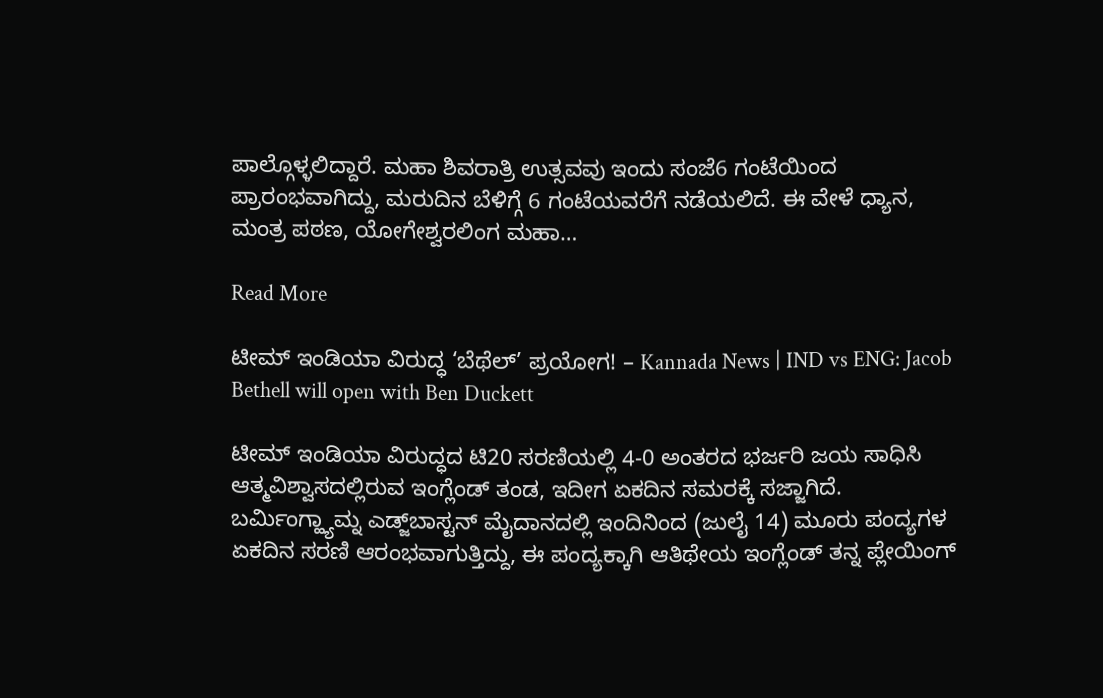ಪಾಲ್ಗೊಳ್ಳಲಿದ್ದಾರೆ. ಮಹಾ ಶಿವರಾತ್ರಿ ಉತ್ಸವವು ಇಂದು ಸಂಜೆ6 ಗಂಟೆಯಿಂದ ಪ್ರಾರಂಭವಾಗಿದ್ದು, ಮರುದಿನ ಬೆಳಿಗ್ಗೆ 6 ಗಂಟೆಯವರೆಗೆ ನಡೆಯಲಿದೆ. ಈ ವೇಳೆ ಧ್ಯಾನ, ಮಂತ್ರ ಪಠಣ, ಯೋಗೇಶ್ವರಲಿಂಗ ಮಹಾ…

Read More

ಟೀಮ್ ಇಂಡಿಯಾ ವಿರುದ್ಧ ‘ಬೆಥೆಲ್’ ಪ್ರಯೋಗ! – Kannada News | IND vs ENG: Jacob Bethell will open with Ben Duckett

ಟೀಮ್ ಇಂಡಿಯಾ ವಿರುದ್ಧದ ಟಿ20 ಸರಣಿಯಲ್ಲಿ 4-0 ಅಂತರದ ಭರ್ಜರಿ ಜಯ ಸಾಧಿಸಿ ಆತ್ಮವಿಶ್ವಾಸದಲ್ಲಿರುವ ಇಂಗ್ಲೆಂಡ್ ತಂಡ, ಇದೀಗ ಏಕದಿನ ಸಮರಕ್ಕೆ ಸಜ್ಜಾಗಿದೆ. ಬರ್ಮಿಂಗ್ಹ್ಯಾಮ್ನ ಎಡ್ಜ್‌ಬಾಸ್ಟನ್ ಮೈದಾನದಲ್ಲಿ ಇಂದಿನಿಂದ (ಜುಲೈ 14) ಮೂರು ಪಂದ್ಯಗಳ ಏಕದಿನ ಸರಣಿ ಆರಂಭವಾಗುತ್ತಿದ್ದು, ಈ ಪಂದ್ಯಕ್ಕಾಗಿ ಆತಿಥೇಯ ಇಂಗ್ಲೆಂಡ್ ತನ್ನ ಪ್ಲೇಯಿಂಗ್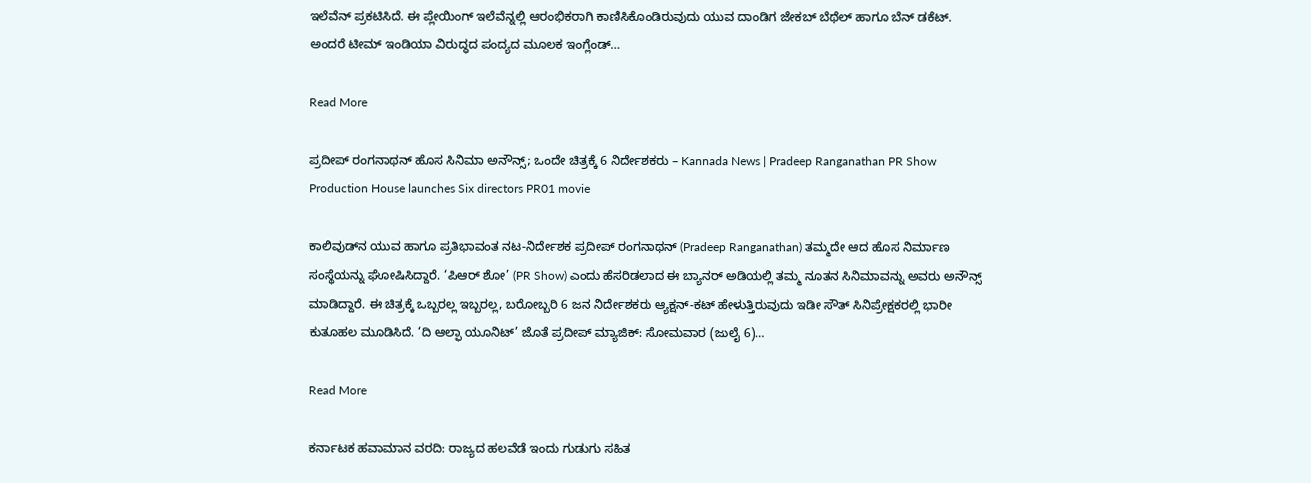ಇಲೆವೆನ್ ಪ್ರಕಟಿಸಿದೆ. ಈ ಪ್ಲೇಯಿಂಗ್ ಇಲೆವೆನ್ನಲ್ಲಿ ಆರಂಭಿಕರಾಗಿ ಕಾಣಿಸಿಕೊಂಡಿರುವುದು ಯುವ ದಾಂಡಿಗ ಜೇಕಬ್ ಬೆಥೆಲ್ ಹಾಗೂ ಬೆನ್ ಡಕೆಟ್. ಅಂದರೆ ಟೀಮ್ ಇಂಡಿಯಾ ವಿರುದ್ಧದ ಪಂದ್ಯದ ಮೂಲಕ ಇಂಗ್ಲೆಂಡ್…

Read More

ಪ್ರದೀಪ್ ರಂಗನಾಥನ್ ಹೊಸ ಸಿನಿಮಾ ಅನೌನ್ಸ್; ಒಂದೇ ಚಿತ್ರಕ್ಕೆ 6 ನಿರ್ದೇಶಕರು – Kannada News | Pradeep Ranganathan PR Show Production House launches Six directors PR01 movie

ಕಾಲಿವುಡ್‌ನ ಯುವ ಹಾಗೂ ಪ್ರತಿಭಾವಂತ ನಟ-ನಿರ್ದೇಶಕ ಪ್ರದೀಪ್ ರಂಗನಾಥನ್ (Pradeep Ranganathan) ತಮ್ಮದೇ ಆದ ಹೊಸ ನಿರ್ಮಾಣ ಸಂಸ್ಥೆಯನ್ನು ಘೋಷಿಸಿದ್ದಾರೆ. ‘ಪಿಆರ್ ಶೋ’ (PR Show) ಎಂದು ಹೆಸರಿಡಲಾದ ಈ ಬ್ಯಾನರ್ ಅಡಿಯಲ್ಲಿ ತಮ್ಮ ನೂತನ ಸಿನಿಮಾವನ್ನು ಅವರು ಅನೌನ್ಸ್ ಮಾಡಿದ್ದಾರೆ. ಈ ಚಿತ್ರಕ್ಕೆ ಒಬ್ಬರಲ್ಲ ಇಬ್ಬರಲ್ಲ, ಬರೋಬ್ಬರಿ 6 ಜನ ನಿರ್ದೇಶಕರು ಆ್ಯಕ್ಷನ್-ಕಟ್ ಹೇಳುತ್ತಿರುವುದು ಇಡೀ ಸೌತ್ ಸಿನಿಪ್ರೇಕ್ಷಕರಲ್ಲಿ ಭಾರೀ ಕುತೂಹಲ ಮೂಡಿಸಿದೆ. ‘ದಿ ಆಲ್ಫಾ ಯೂನಿಟ್’ ಜೊತೆ ಪ್ರದೀಪ್ ಮ್ಯಾಜಿಕ್: ಸೋಮವಾರ (ಜುಲೈ 6)…

Read More

ಕರ್ನಾಟಕ ಹವಾಮಾನ ವರದಿ: ರಾಜ್ಯದ ಹಲವೆಡೆ ಇಂದು ಗುಡುಗು ಸಹಿತ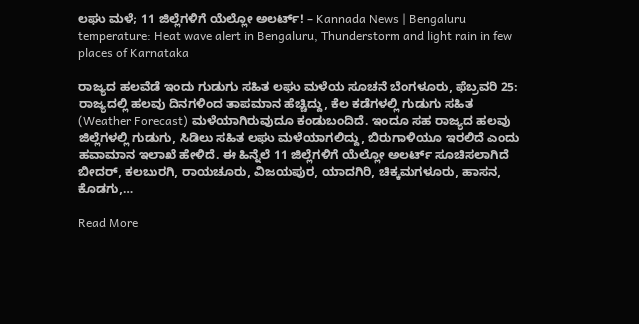ಲಘು ಮಳೆ; 11 ಜಿಲ್ಲೆಗಳಿಗೆ ಯೆಲ್ಲೋ ಅಲರ್ಟ್! – Kannada News | Bengaluru temperature: Heat wave alert in Bengaluru, Thunderstorm and light rain in few places of Karnataka

ರಾಜ್ಯದ ಹಲವೆಡೆ ಇಂದು ಗುಡುಗು ಸಹಿತ ಲಘು ಮಳೆಯ ಸೂಚನೆ ಬೆಂಗಳೂರು, ಫೆಬ್ರವರಿ 25: ರಾಜ್ಯದಲ್ಲಿ ಹಲವು ದಿನಗಳಿಂದ ತಾಪಮಾನ ಹೆಚ್ಚಿದ್ದು, ಕೆಲ ಕಡೆಗಳಲ್ಲಿ ಗುಡುಗು ಸಹಿತ (Weather Forecast) ಮಳೆಯಾಗಿರುವುದೂ ಕಂಡುಬಂದಿದೆ. ಇಂದೂ ಸಹ ರಾಜ್ಯದ ಹಲವು ಜಿಲ್ಲೆಗಳಲ್ಲಿ ಗುಡುಗು, ಸಿಡಿಲು ಸಹಿತ ಲಘು ಮಳೆಯಾಗಲಿದ್ದು, ಬಿರುಗಾಳಿಯೂ ಇರಲಿದೆ ಎಂದು ಹವಾಮಾನ ಇಲಾಖೆ ಹೇಳಿದೆ. ಈ ಹಿನ್ನೆಲೆ 11 ಜಿಲ್ಲೆಗಳಿಗೆ ಯೆಲ್ಲೋ ಅಲರ್ಟ್ ಸೂಚಿಸಲಾಗಿದೆ ಬೀದರ್, ಕಲಬುರಗಿ, ರಾಯಚೂರು, ವಿಜಯಪುರ, ಯಾದಗಿರಿ, ಚಿಕ್ಕಮಗಳೂರು, ಹಾಸನ, ಕೊಡಗು,…

Read More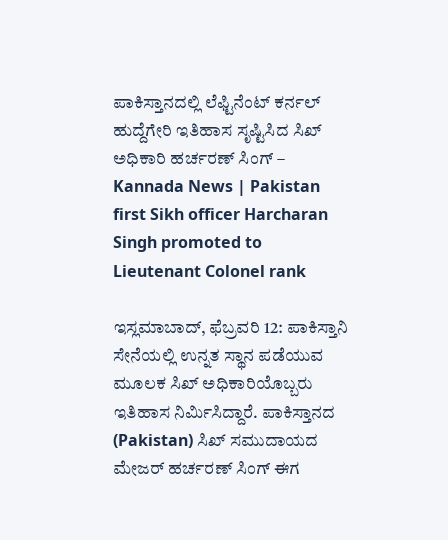ಪಾಕಿಸ್ತಾನದಲ್ಲಿ ಲೆಫ್ಟಿನೆಂಟ್ ಕರ್ನಲ್ ಹುದ್ದೆಗೇರಿ ಇತಿಹಾಸ ಸೃಷ್ಟಿಸಿದ ಸಿಖ್ ಅಧಿಕಾರಿ ಹರ್ಚರಣ್ ಸಿಂಗ್ – Kannada News | Pakistan first Sikh officer Harcharan Singh promoted to Lieutenant Colonel rank

ಇಸ್ಲಮಾಬಾದ್, ಫೆಬ್ರವರಿ 12: ಪಾಕಿಸ್ತಾನಿ ಸೇನೆಯಲ್ಲಿ ಉನ್ನತ ಸ್ಥಾನ ಪಡೆಯುವ ಮೂಲಕ ಸಿಖ್ ಅಧಿಕಾರಿಯೊಬ್ಬರು ಇತಿಹಾಸ ನಿರ್ಮಿಸಿದ್ದಾರೆ. ಪಾಕಿಸ್ತಾನದ (Pakistan) ಸಿಖ್ ಸಮುದಾಯದ ಮೇಜರ್ ಹರ್ಚರಣ್ ಸಿಂಗ್ ಈಗ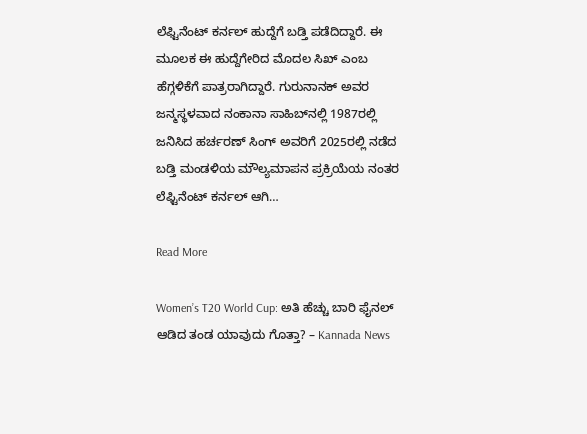ಲೆಫ್ಟಿನೆಂಟ್ ಕರ್ನಲ್ ಹುದ್ದೆಗೆ ಬಡ್ತಿ ಪಡೆದಿದ್ದಾರೆ. ಈ ಮೂಲಕ ಈ ಹುದ್ದೆಗೇರಿದ ಮೊದಲ ಸಿಖ್ ಎಂಬ ಹೆಗ್ಗಳಿಕೆಗೆ ಪಾತ್ರರಾಗಿದ್ದಾರೆ. ಗುರುನಾನಕ್ ಅವರ ಜನ್ಮಸ್ಥಳವಾದ ನಂಕಾನಾ ಸಾಹಿಬ್‌ನಲ್ಲಿ 1987ರಲ್ಲಿ ಜನಿಸಿದ ಹರ್ಚರಣ್ ಸಿಂಗ್ ಅವರಿಗೆ 2025ರಲ್ಲಿ ನಡೆದ ಬಡ್ತಿ ಮಂಡಳಿಯ ಮೌಲ್ಯಮಾಪನ ಪ್ರಕ್ರಿಯೆಯ ನಂತರ ಲೆಫ್ಟಿನೆಂಟ್ ಕರ್ನಲ್ ಆಗಿ…

Read More

Women’s T20 World Cup: ಅತಿ ಹೆಚ್ಚು ಬಾರಿ ಫೈನಲ್ ಆಡಿದ ತಂಡ ಯಾವುದು ಗೊತ್ತಾ? – Kannada News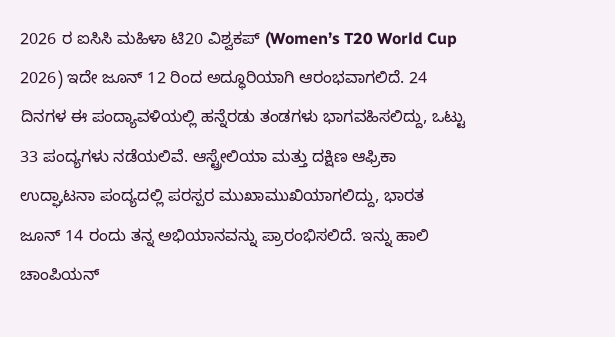2026 ರ ಐಸಿಸಿ ಮಹಿಳಾ ಟಿ20 ವಿಶ್ವಕಪ್ (Women’s T20 World Cup 2026) ಇದೇ ಜೂನ್ 12 ರಿಂದ ಅದ್ಧೂರಿಯಾಗಿ ಆರಂಭವಾಗಲಿದೆ. 24 ದಿನಗಳ ಈ ಪಂದ್ಯಾವಳಿಯಲ್ಲಿ ಹನ್ನೆರಡು ತಂಡಗಳು ಭಾಗವಹಿಸಲಿದ್ದು, ಒಟ್ಟು 33 ಪಂದ್ಯಗಳು ನಡೆಯಲಿವೆ. ಆಸ್ಟ್ರೇಲಿಯಾ ಮತ್ತು ದಕ್ಷಿಣ ಆಫ್ರಿಕಾ ಉದ್ಘಾಟನಾ ಪಂದ್ಯದಲ್ಲಿ ಪರಸ್ಪರ ಮುಖಾಮುಖಿಯಾಗಲಿದ್ದು, ಭಾರತ ಜೂನ್ 14 ರಂದು ತನ್ನ ಅಭಿಯಾನವನ್ನು ಪ್ರಾರಂಭಿಸಲಿದೆ. ಇನ್ನು ಹಾಲಿ ಚಾಂಪಿಯನ್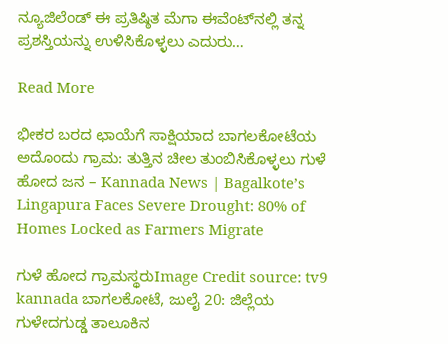ನ್ಯೂಜಿಲೆಂಡ್ ಈ ಪ್ರತಿಷ್ಠಿತ ಮೆಗಾ ಈವೆಂಟ್‌ನಲ್ಲಿ ತನ್ನ ಪ್ರಶಸ್ತಿಯನ್ನು ಉಳಿಸಿಕೊಳ್ಳಲು ಎದುರು…

Read More

ಭೀಕರ ಬರದ ಛಾಯೆಗೆ ಸಾಕ್ಷಿಯಾದ ಬಾಗಲಕೋಟೆಯ ಅದೊಂದು ಗ್ರಾಮ: ತುತ್ತಿನ ಚೀಲ ತುಂಬಿಸಿಕೊಳ್ಳಲು ಗುಳೆ ಹೋದ ಜನ – Kannada News | Bagalkote’s Lingapura Faces Severe Drought: 80% of Homes Locked as Farmers Migrate

ಗುಳೆ ಹೋದ ಗ್ರಾಮಸ್ಥರುImage Credit source: tv9 kannada ಬಾಗಲಕೋಟೆ, ಜುಲೈ 20: ಜಿಲ್ಲೆಯ ಗುಳೇದಗುಡ್ಡ ತಾಲೂಕಿನ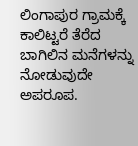ಲಿಂಗಾಪುರ ಗ್ರಾಮಕ್ಕೆ ಕಾಲಿಟ್ಟರೆ ತೆರೆದ ಬಾಗಿಲಿನ ಮನೆಗಳನ್ನು ನೋಡುವುದೇ ಅಪರೂಪ.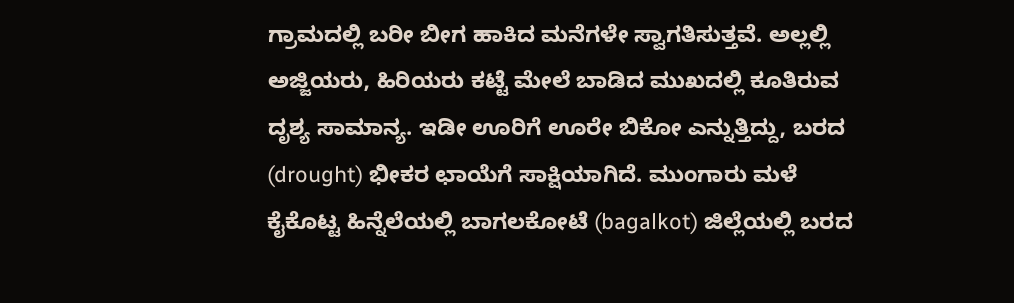ಗ್ರಾಮದಲ್ಲಿ ಬರೀ ಬೀಗ ಹಾಕಿದ ಮನೆಗಳೇ ಸ್ವಾಗತಿಸುತ್ತವೆ. ಅಲ್ಲಲ್ಲಿ ಅಜ್ಜಿಯರು, ಹಿರಿಯರು ಕಟ್ಟೆ ಮೇಲೆ ಬಾಡಿದ ಮುಖದಲ್ಲಿ ಕೂತಿರುವ ದೃಶ್ಯ ಸಾಮಾನ್ಯ. ಇಡೀ ಊರಿಗೆ ಊರೇ ಬಿಕೋ ಎನ್ನುತ್ತಿದ್ದು, ಬರದ (drought) ಭೀಕರ ಛಾಯೆಗೆ ಸಾಕ್ಷಿಯಾಗಿದೆ. ಮುಂಗಾರು ಮಳೆ ಕೈಕೊಟ್ಟ ಹಿನ್ನೆಲೆಯಲ್ಲಿ ಬಾಗಲಕೋಟೆ (bagalkot) ಜಿಲ್ಲೆಯಲ್ಲಿ ಬರದ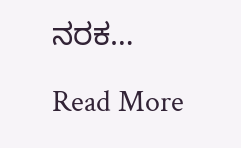ನರಕ…

Read More